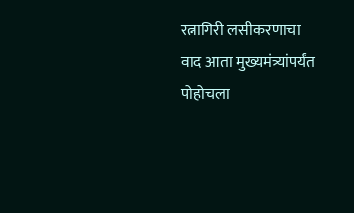रत्नागिरी लसीकरणाचा वाद आता मुख्यमंत्र्यांपर्यंत पोहोचला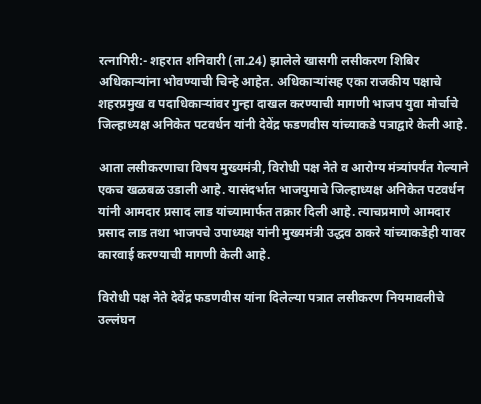रत्नागिरी:- शहरात शनिवारी (ता.24) झालेले खासगी लसीकरण शिबिर अधिकाऱ्यांना भोवण्याची चिन्हे आहेत. अधिकाऱ्यांसह एका राजकीय पक्षाचे शहरप्रमुख व पदाधिकाऱ्यांवर गुन्हा दाखल करण्याची मागणी भाजप युवा मोर्चाचे जिल्हाध्यक्ष अनिकेत पटवर्धन यांनी देवेंद्र फडणवीस यांच्याकडे पत्राद्वारे केली आहे.

आता लसीकरणाचा विषय मुख्यमंत्री, विरोधी पक्ष नेते व आरोग्य मंत्र्यांपर्यंत गेल्याने एकच खळबळ उडाली आहे. यासंदर्भात भाजयुमाचे जिल्हाध्यक्ष अनिकेत पटवर्धन यांनी आमदार प्रसाद लाड यांच्यामार्फत तक्रार दिली आहे. त्याचप्रमाणे आमदार प्रसाद लाड तथा भाजपचे उपाध्यक्ष यांनी मुख्यमंत्री उद्धव ठाकरे यांच्याकडेही यावर कारवाई करण्याची मागणी केली आहे.

विरोधी पक्ष नेते देवेंद्र फडणवीस यांना दिलेल्या पत्रात लसीकरण नियमावलीचे उल्लंघन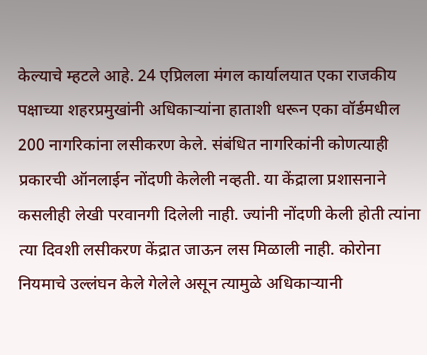केल्याचे म्हटले आहे. 24 एप्रिलला मंगल कार्यालयात एका राजकीय पक्षाच्या शहरप्रमुखांनी अधिकाऱ्यांना हाताशी धरून एका वॉर्डमधील 200 नागरिकांना लसीकरण केले. संबंधित नागरिकांनी कोणत्याही प्रकारची ऑनलाईन नोंदणी केलेली नव्हती. या केंद्राला प्रशासनाने कसलीही लेखी परवानगी दिलेली नाही. ज्यांनी नोंदणी केली होती त्यांना त्या दिवशी लसीकरण केंद्रात जाऊन लस मिळाली नाही. कोरोना नियमाचे उल्लंघन केले गेलेले असून त्यामुळे अधिकाऱ्यानी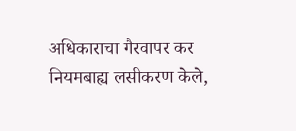अधिकाराचा गैरवापर कर नियमबाह्य लसीकरण केले,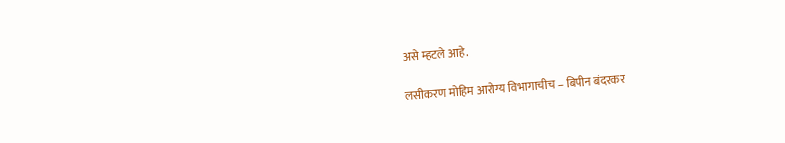असे म्हटले आहे.

लसीकरण मोहिम आरोग्य विभागाचीच – बिपीन बंदरकर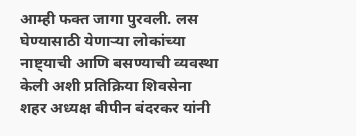आम्ही फक्त जागा पुरवली. लस घेण्यासाठी येणाऱ्या लोकांच्या नाष्ट्याची आणि बसण्याची व्यवस्था केली अशी प्रतिक्रिया शिवसेना शहर अध्यक्ष बीपीन बंदरकर यांनी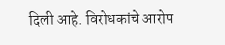दिली आहे. विरोधकांचे आरोप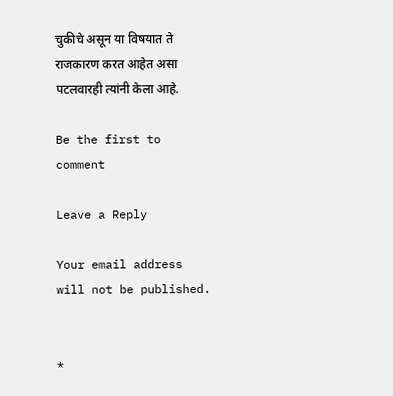चुकीचे असून या विषयात ते राजकारण करत आहेत असा पटलवारही त्यांनी केला आहे.

Be the first to comment

Leave a Reply

Your email address will not be published.


*